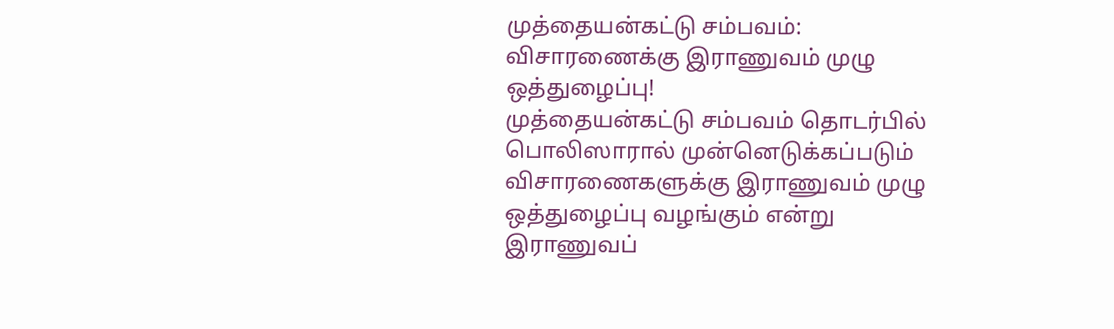முத்தையன்கட்டு சம்பவம்: விசாரணைக்கு இராணுவம் முழு ஒத்துழைப்பு!
முத்தையன்கட்டு சம்பவம் தொடர்பில் பொலிஸாரால் முன்னெடுக்கப்படும் விசாரணைகளுக்கு இராணுவம் முழு ஒத்துழைப்பு வழங்கும் என்று இராணுவப்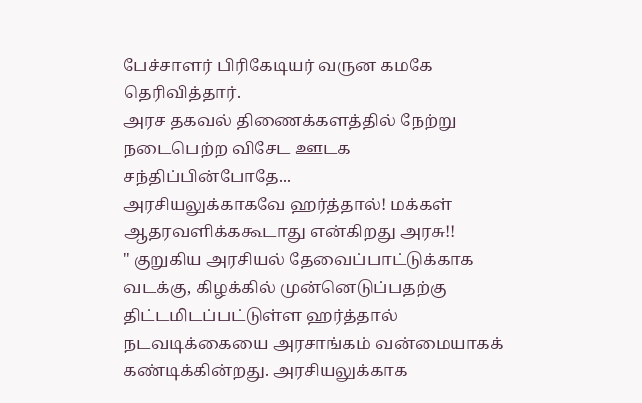பேச்சாளர் பிரிகேடியர் வருன கமகே தெரிவித்தார்.
அரச தகவல் திணைக்களத்தில் நேற்று நடைபெற்ற விசேட ஊடக சந்திப்பின்போதே...
அரசியலுக்காகவே ஹர்த்தால்! மக்கள் ஆதரவளிக்ககூடாது என்கிறது அரசு!!
" குறுகிய அரசியல் தேவைப்பாட்டுக்காக வடக்கு, கிழக்கில் முன்னெடுப்பதற்கு திட்டமிடப்பட்டுள்ள ஹர்த்தால் நடவடிக்கையை அரசாங்கம் வன்மையாகக் கண்டிக்கின்றது. அரசியலுக்காக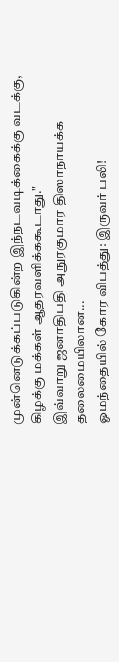முன்னெடுக்கப்படுகின்ற இந்நடவடிக்கைக்கு வடக்கு, கிழக்கு மக்கள் ஆதரவளிக்ககூடாது."
இவ்வாறு ஜனாதிபதி அநுரகுமார திஸாநாயக்க தலைமையிலான...
ஓமந்தையில் கோர விபத்து: இருவர் பலி!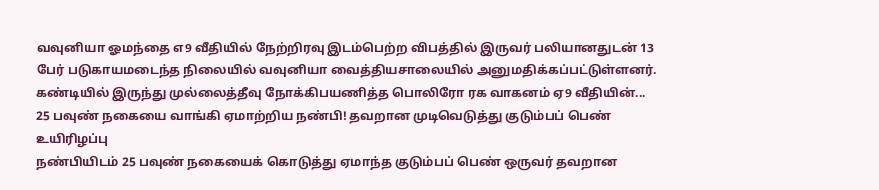வவுனியா ஓமந்தை எ9 வீதியில் நேற்றிரவு இடம்பெற்ற விபத்தில் இருவர் பலியானதுடன் 13 பேர் படுகாயமடைந்த நிலையில் வவுனியா வைத்தியசாலையில் அனுமதிக்கப்பட்டுள்ளனர்.
கண்டியில் இருந்து முல்லைத்தீவு நோக்கிபயணித்த பொலிரோ ரக வாகனம் ஏ9 வீதியின்...
25 பவுண் நகையை வாங்கி ஏமாற்றிய நண்பி! தவறான முடிவெடுத்து குடும்பப் பெண் உயிரிழப்பு
நண்பியிடம் 25 பவுண் நகையைக் கொடுத்து ஏமாந்த குடும்பப் பெண் ஒருவர் தவறான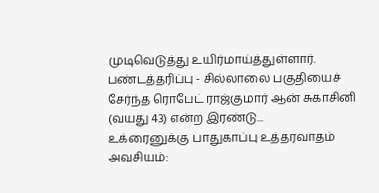முடிவெடுத்து உயிர்மாய்த்துள்ளார்.
பண்டத்தரிப்பு - சில்லாலை பகுதியைச் சேர்ந்த ரொபேட் ராஜ்குமார் ஆன் சுகாசினி (வயது 43) என்ற இரண்டு...
உக்ரைனுக்கு பாதுகாப்பு உத்தரவாதம் அவசியம்: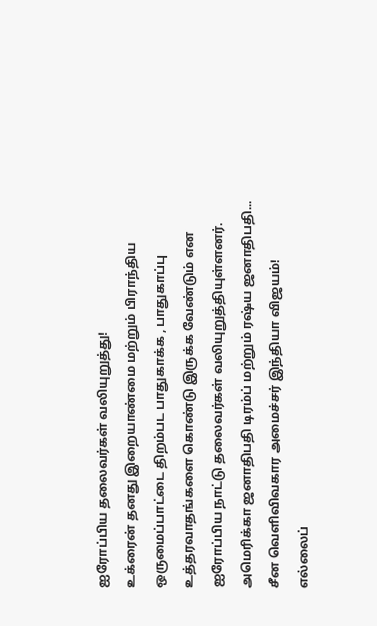ஐரோப்பிய தலைவர்கள் வலியுறுத்து!
உக்ரைன் தனது இறையாண்மை மற்றும் பிராந்திய ஒருமைப்பாட்டை திறம்பட பாதுகாக்க , பாதுகாப்பு உத்தரவாதங்களை கொண்டு இருக்க வேண்டும் என ஐரோப்பிய நாட்டு தலைவர்கள் வலியுறுத்தியுள்ளனர்.
அமெரிக்கா ஜனாதிபதி டிரம்ப் மற்றும் ரஷ்ய ஜனாதிபதி...
சீன வெளிவிவகார அமைச்சர் இந்தியா விஜயம்!
எல்லைப்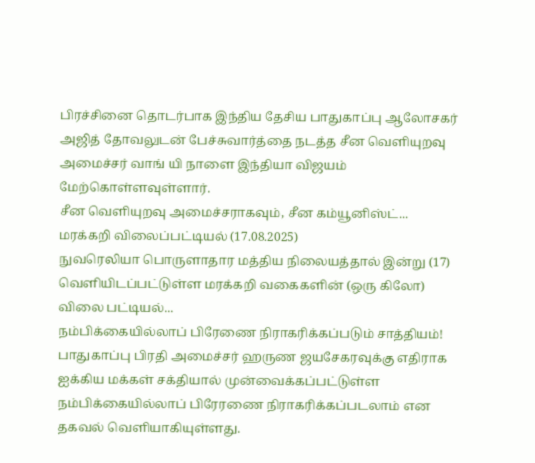பிரச்சினை தொடர்பாக இந்திய தேசிய பாதுகாப்பு ஆலோசகர் அஜித் தோவலுடன் பேச்சுவார்த்தை நடத்த சீன வெளியுறவு அமைச்சர் வாங் யி நாளை இந்தியா விஜயம் மேற்கொள்ளவுள்ளார்.
சீன வெளியுறவு அமைச்சராகவும், சீன கம்யூனிஸ்ட்...
மரக்கறி விலைப்பட்டியல் (17.08.2025)
நுவரெலியா பொருளாதார மத்திய நிலையத்தால் இன்று (17) வெளியிடப்பட்டுள்ள மரக்கறி வகைகளின் (ஒரு கிலோ) விலை பட்டியல்...
நம்பிக்கையில்லாப் பிரேணை நிராகரிக்கப்படும் சாத்தியம்!
பாதுகாப்பு பிரதி அமைச்சர் ஹருண ஜயசேகரவுக்கு எதிராக ஐக்கிய மக்கள் சக்தியால் முன்வைக்கப்பட்டுள்ள நம்பிக்கையில்லாப் பிரேரணை நிராகரிக்கப்படலாம் என தகவல் வெளியாகியுள்ளது.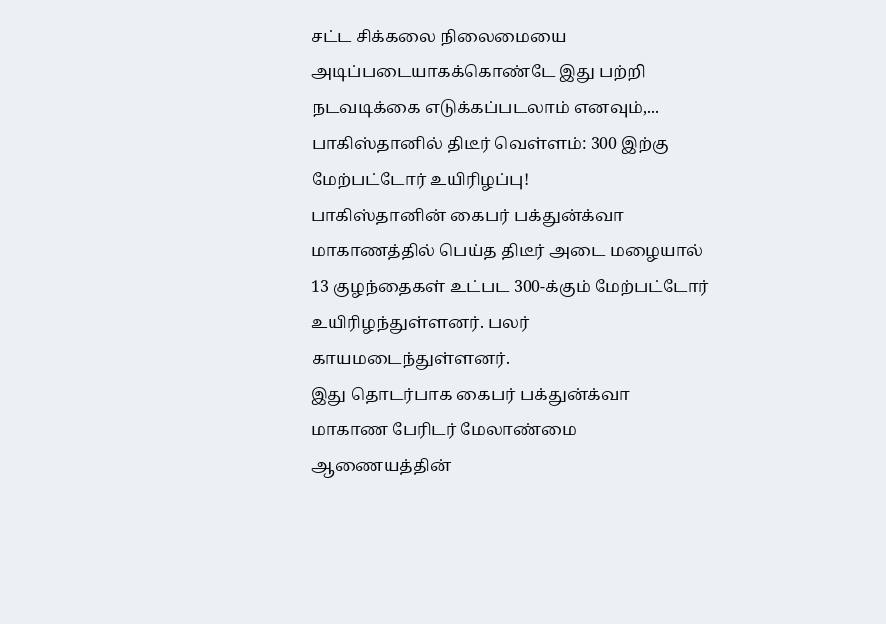சட்ட சிக்கலை நிலைமையை அடிப்படையாகக்கொண்டே இது பற்றி நடவடிக்கை எடுக்கப்படலாம் எனவும்,...
பாகிஸ்தானில் திடீர் வெள்ளம்: 300 இற்கு மேற்பட்டோர் உயிரிழப்பு!
பாகிஸ்தானின் கைபர் பக்துன்க்வா மாகாணத்தில் பெய்த திடீர் அடை மழையால் 13 குழந்தைகள் உட்பட 300-க்கும் மேற்பட்டோர் உயிரிழந்துள்ளனர். பலர் காயமடைந்துள்ளனர்.
இது தொடர்பாக கைபர் பக்துன்க்வா மாகாண பேரிடர் மேலாண்மை ஆணையத்தின்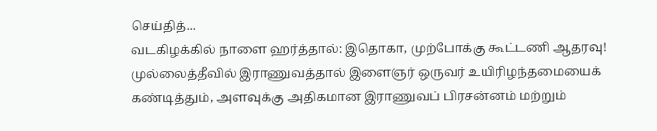செய்தித்...
வடகிழக்கில் நாளை ஹர்த்தால்: இதொகா, முற்போக்கு கூட்டணி ஆதரவு!
முல்லைத்தீவில் இராணுவத்தால் இளைஞர் ஒருவர் உயிரிழந்தமையைக் கண்டித்தும், அளவுக்கு அதிகமான இராணுவப் பிரசன்னம் மற்றும்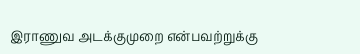இராணுவ அடக்குமுறை என்பவற்றுக்கு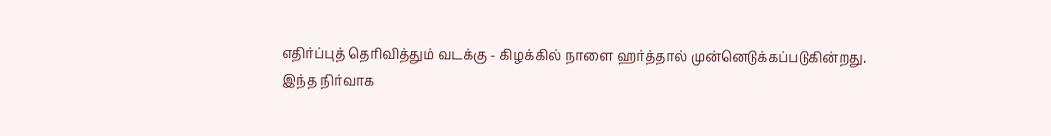எதிர்ப்புத் தெரிவித்தும் வடக்கு - கிழக்கில் நாளை ஹர்த்தால் முன்னெடுக்கப்படுகின்றது.
இந்த நிர்வாக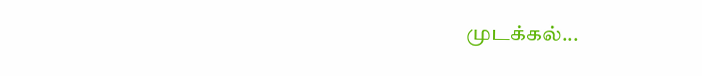முடக்கல்...